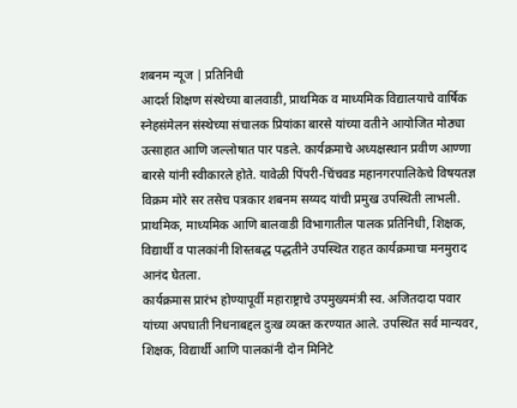शबनम न्यूज | प्रतिनिधी
आदर्श शिक्षण संस्थेच्या बालवाडी, प्राथमिक व माध्यमिक विद्यालयाचे वार्षिक स्नेहसंमेलन संस्थेच्या संचालक प्रियांका बारसे यांच्या वतीने आयोजित मोठ्या उत्साहात आणि जल्लोषात पार पडले. कार्यक्रमाचे अध्यक्षस्थान प्रवीण आण्णा बारसे यांनी स्वीकारले होते. यावेळी पिंपरी-चिंचवड महानगरपालिकेचे विषयतज्ञ विक्रम मोरे सर तसेच पत्रकार शबनम सय्यद यांची प्रमुख उपस्थिती लाभली. प्राथमिक, माध्यमिक आणि बालवाडी विभागातील पालक प्रतिनिधी, शिक्षक, विद्यार्थी व पालकांनी शिस्तबद्ध पद्धतीने उपस्थित राहत कार्यक्रमाचा मनमुराद आनंद घेतला.
कार्यक्रमास प्रारंभ होण्यापूर्वी महाराष्ट्राचे उपमुख्यमंत्री स्व. अजितदादा पवार यांच्या अपघाती निधनाबद्दल दुःख व्यक्त करण्यात आले. उपस्थित सर्व मान्यवर, शिक्षक, विद्यार्थी आणि पालकांनी दोन मिनिटे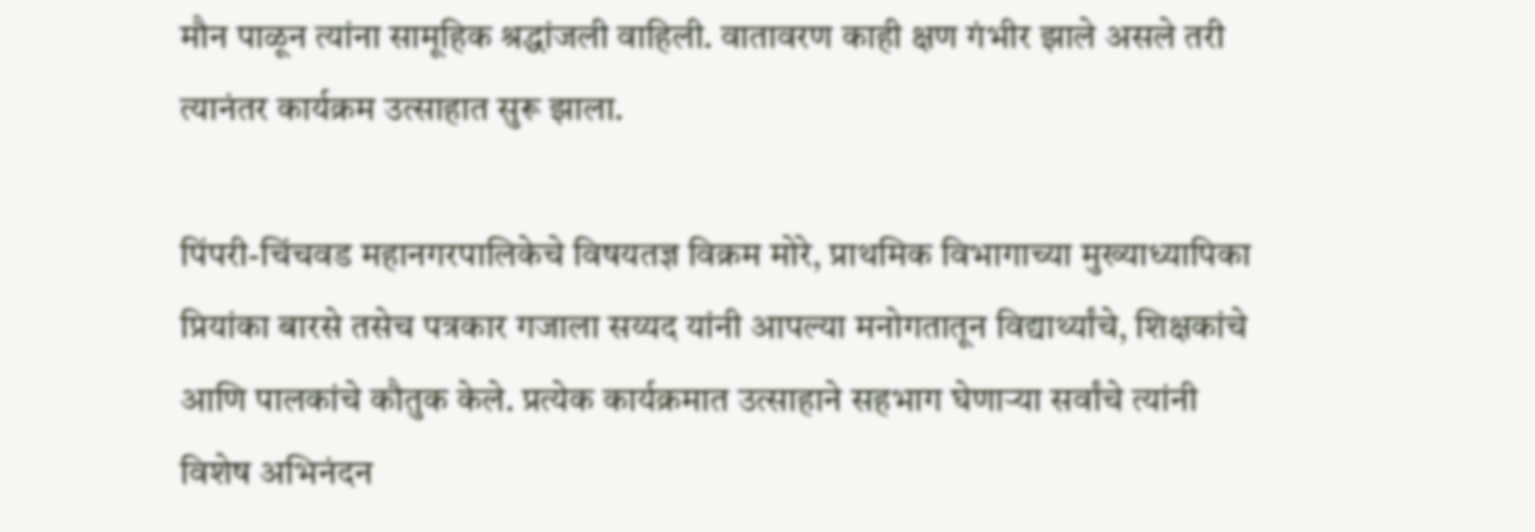मौन पाळून त्यांना सामूहिक श्रद्धांजली वाहिली. वातावरण काही क्षण गंभीर झाले असले तरी त्यानंतर कार्यक्रम उत्साहात सुरू झाला.

पिंपरी-चिंचवड महानगरपालिकेचे विषयतज्ञ विक्रम मोरे, प्राथमिक विभागाच्या मुख्याध्यापिका प्रियांका बारसे तसेच पत्रकार गजाला सय्यद यांनी आपल्या मनोगतातून विद्यार्थ्यांचे, शिक्षकांचे आणि पालकांचे कौतुक केले. प्रत्येक कार्यक्रमात उत्साहाने सहभाग घेणाऱ्या सर्वांचे त्यांनी विशेष अभिनंदन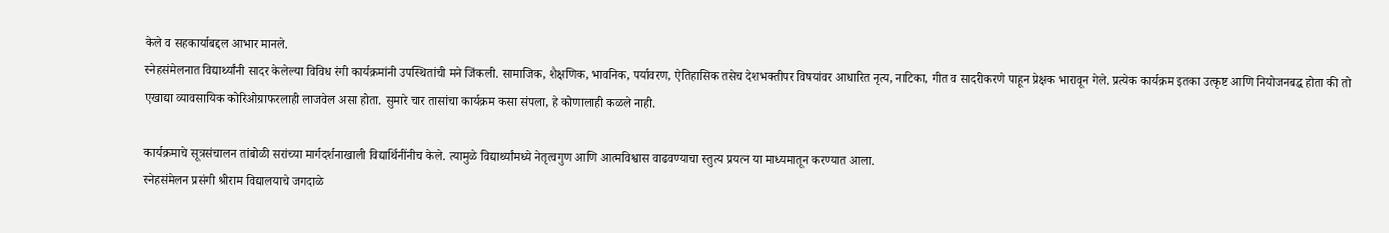केले व सहकार्याबद्दल आभार मानले.
स्नेहसंमेलनात विद्यार्थ्यांनी सादर केलेल्या विविध रंगी कार्यक्रमांनी उपस्थितांची मने जिंकली. सामाजिक, शैक्षणिक, भावनिक, पर्यावरण, ऐतिहासिक तसेच देशभक्तीपर विषयांवर आधारित नृत्य, नाटिका, गीत व सादरीकरणे पाहून प्रेक्षक भारावून गेले. प्रत्येक कार्यक्रम इतका उत्कृष्ट आणि नियोजनबद्ध होता की तो एखाद्या व्यावसायिक कोरिओग्राफरलाही लाजवेल असा होता. सुमारे चार तासांचा कार्यक्रम कसा संपला, हे कोणालाही कळले नाही.

कार्यक्रमाचे सूत्रसंचालन तांबोळी सरांच्या मार्गदर्शनाखाली विद्यार्थिनींनीच केले. त्यामुळे विद्यार्थ्यांमध्ये नेतृत्वगुण आणि आत्मविश्वास वाढवण्याचा स्तुत्य प्रयत्न या माध्यमातून करण्यात आला.
स्नेहसंमेलन प्रसंगी श्रीराम विद्यालयाचे जगदाळे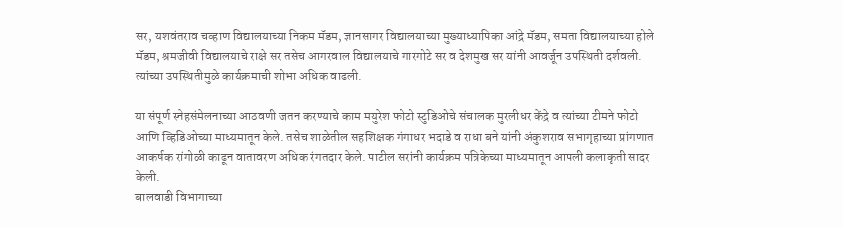सर, यशवंतराव चव्हाण विद्यालयाच्या निकम मॅडम, ज्ञानसागर विद्यालयाच्या मुख्याध्यापिका आंद्रे मॅडम, समता विद्यालयाच्या होले मॅडम, श्रमजीवी विद्यालयाचे राक्षे सर तसेच आगरवाल विद्यालयाचे गारगोटे सर व देशमुख सर यांनी आवर्जून उपस्थिती दर्शवली. त्यांच्या उपस्थितीमुळे कार्यक्रमाची शोभा अधिक वाढली.

या संपूर्ण स्नेहसंमेलनाच्या आठवणी जतन करण्याचे काम मयुरेश फोटो स्टुडिओचे संचालक मुरलीधर केंद्रे व त्यांच्या टीमने फोटो आणि व्हिडिओच्या माध्यमातून केले. तसेच शाळेतील सहशिक्षक गंगाधर भदाडे व राधा बने यांनी अंकुशराव सभागृहाच्या प्रांगणात आकर्षक रांगोळी काढून वातावरण अधिक रंगतदार केले. पाटील सरांनी कार्यक्रम पत्रिकेच्या माध्यमातून आपली कलाकृती सादर केली.
बालवाडी विभागाच्या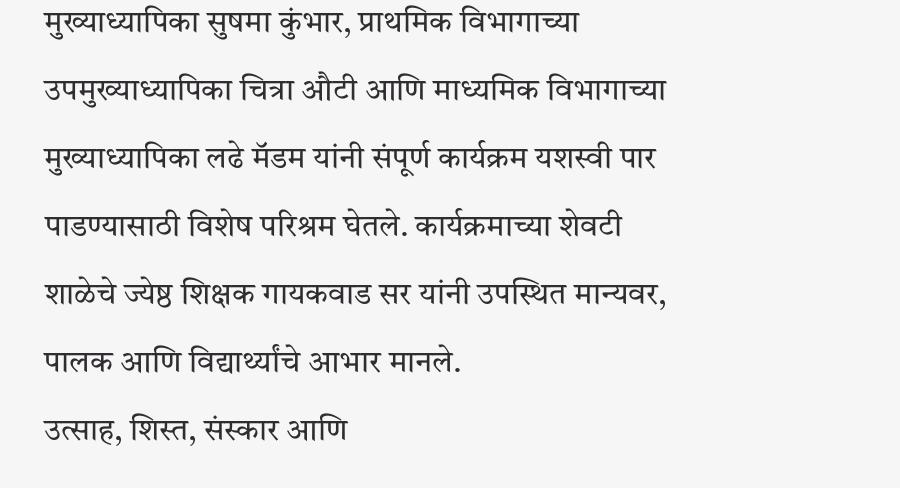मुख्याध्यापिका सुषमा कुंभार, प्राथमिक विभागाच्या उपमुख्याध्यापिका चित्रा औटी आणि माध्यमिक विभागाच्या मुख्याध्यापिका लढे मॅडम यांनी संपूर्ण कार्यक्रम यशस्वी पार पाडण्यासाठी विशेष परिश्रम घेतले. कार्यक्रमाच्या शेवटी शाळेचे ज्येष्ठ शिक्षक गायकवाड सर यांनी उपस्थित मान्यवर, पालक आणि विद्यार्थ्यांचे आभार मानले.
उत्साह, शिस्त, संस्कार आणि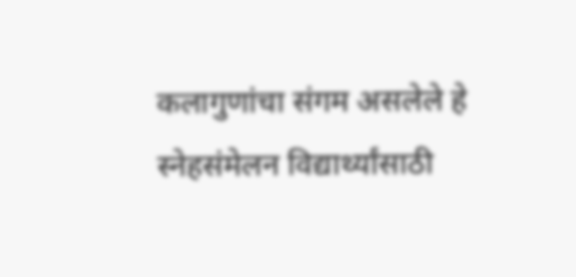कलागुणांचा संगम असलेले हे स्नेहसंमेलन विद्यार्थ्यांसाठी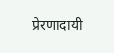प्रेरणादायी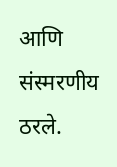आणि संस्मरणीय ठरले.